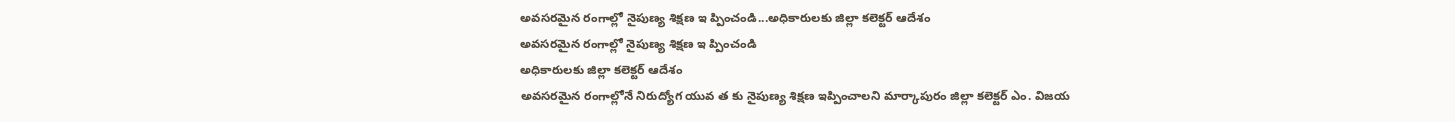అవసరమైన రంగాల్లో నైపుణ్య శిక్షణ ఇ ప్పించండి...అధికారులకు జిల్లా కలెక్టర్ ఆదేశం
అవసరమైన రంగాల్లో నైపుణ్య శిక్షణ ఇ ప్పించండి
అధికారులకు జిల్లా కలెక్టర్ ఆదేశం
అవసరమైన రంగాల్లోనే నిరుద్యోగ యువ త కు నైపుణ్య శిక్షణ ఇప్పించాలని మార్కాపురం జిల్లా కలెక్టర్ ఎం. విజయ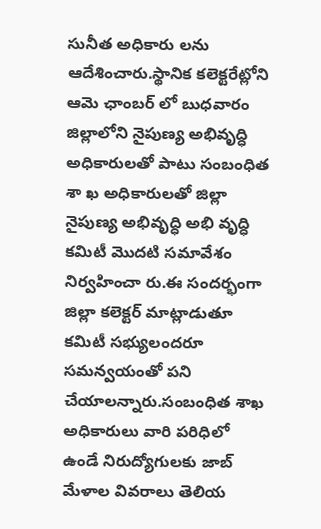సునీత అధికారు లను ఆదేశించారు.స్థానిక కలెక్టరేట్లోని ఆమె ఛాంబర్ లో బుధవారం జిల్లాలోని నైపుణ్య అభివృద్ధి అధికారులతో పాటు సంబంధిత శా ఖ అధికారులతో జిల్లా నైపుణ్య అభివృద్ధి అభి వృద్ధి కమిటీ మొదటి సమావేశం నిర్వహించా రు.ఈ సందర్భంగా జిల్లా కలెక్టర్ మాట్లాడుతూ కమిటీ సభ్యులందరూ సమన్వయంతో పని చేయాలన్నారు.సంబంధిత శాఖ అధికారులు వారి పరిధిలో ఉండే నిరుద్యోగులకు జాబ్ మేళాల వివరాలు తెలియ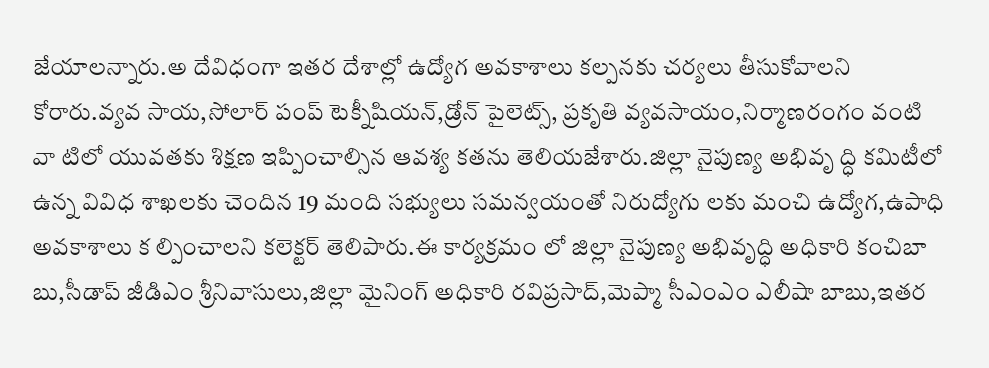జేయాలన్నారు.అ దేవిధంగా ఇతర దేశాల్లో ఉద్యోగ అవకాశాలు కల్పనకు చర్యలు తీసుకోవాలని కోరారు.వ్యవ సాయ,సోలార్ పంప్ టెక్నీషియన్,డ్రోన్ పైలెట్స్, ప్రకృతి వ్యవసాయం,నిర్మాణరంగం వంటి వా టిలో యువతకు శిక్షణ ఇప్పించాల్సిన ఆవశ్య కతను తెలియజేశారు.జిల్లా నైపుణ్య అభివృ ద్ధి కమిటీలో ఉన్న వివిధ శాఖలకు చెందిన 19 మంది సభ్యులు సమన్వయంతో నిరుద్యోగు లకు మంచి ఉద్యోగ,ఉపాధి అవకాశాలు క ల్పించాలని కలెక్టర్ తెలిపారు.ఈ కార్యక్రమం లో జిల్లా నైపుణ్య అభివృద్ధి అధికారి కంచిబా బు,సీడాప్ జీడిఎం శ్రీనివాసులు,జిల్లా మైనింగ్ అధికారి రవిప్రసాద్,మెప్మా సీఎంఎం ఎలీషా బాబు,ఇతర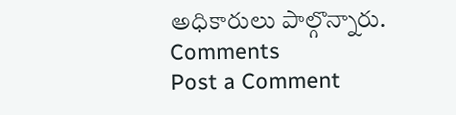అధికారులు పాల్గొన్నారు.
Comments
Post a Comment